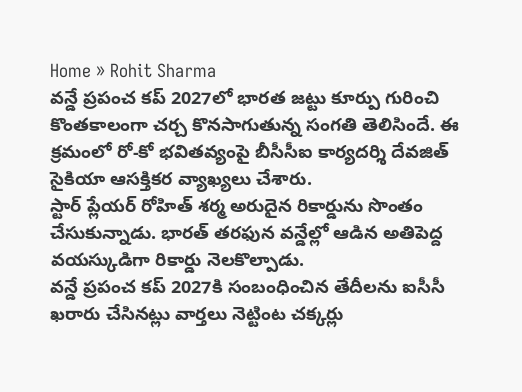Home » Rohit Sharma
వన్డే ప్రపంచ కప్ 2027లో భారత జట్టు కూర్పు గురించి కొంతకాలంగా చర్చ కొనసాగుతున్న సంగతి తెలిసిందే. ఈ క్రమంలో రో-కో భవితవ్యంపై బీసీసీఐ కార్యదర్శి దేవజిత్ సైకియా ఆసక్తికర వ్యాఖ్యలు చేశారు.
స్టార్ ప్లేయర్ రోహిత్ శర్మ అరుదైన రికార్డును సొంతం చేసుకున్నాడు. భారత్ తరఫున వన్డేల్లో ఆడిన అతిపెద్ద వయస్కుడిగా రికార్డు నెలకొల్పాడు.
వన్డే ప్రపంచ కప్ 2027కి సంబంధించిన తేదీలను ఐసీసీ ఖరారు చేసినట్లు వార్తలు నెట్టింట చక్కర్లు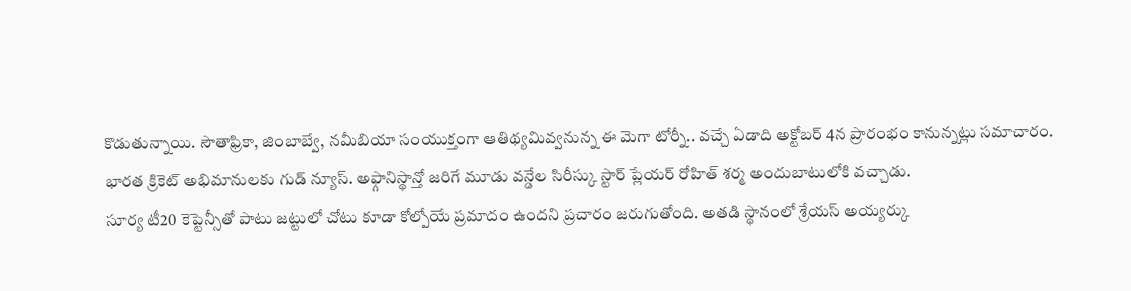కొడుతున్నాయి. సౌతాఫ్రికా, జింబాబ్వే, నమీబియా సంయుక్తంగా ఆతిథ్యమివ్వనున్న ఈ మెగా టోర్నీ.. వచ్చే ఏడాది అక్టోబర్ 4న ప్రారంభం కానున్నట్లు సమాచారం.
భారత క్రికెట్ అభిమానులకు గుడ్ న్యూస్. అఫ్గానిస్థాన్తో జరిగే మూడు వన్డేల సిరీస్కు స్టార్ ప్లేయర్ రోహిత్ శర్మ అందుబాటులోకి వచ్చాడు.
సూర్య టీ20 కెప్టెన్సీతో పాటు జట్టులో చోటు కూడా కోల్పోయే ప్రమాదం ఉందని ప్రచారం జరుగుతోంది. అతడి స్థానంలో శ్రేయస్ అయ్యర్కు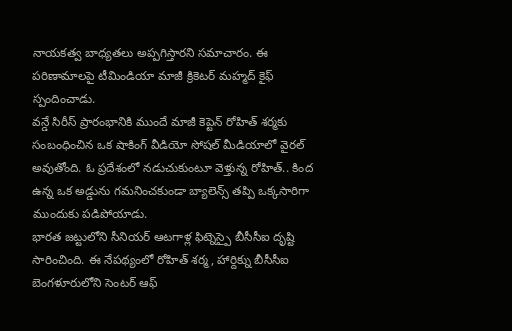నాయకత్వ బాధ్యతలు అప్పగిస్తారని సమాచారం. ఈ పరిణామాలపై టీమిండియా మాజీ క్రికెటర్ మహ్మద్ కైఫ్ స్పందించాడు.
వన్డే సిరీస్ ప్రారంభానికి ముందే మాజీ కెప్టెన్ రోహిత్ శర్మకు సంబంధించిన ఒక షాకింగ్ వీడియో సోషల్ మీడియాలో వైరల్ అవుతోంది. ఓ ప్రదేశంలో నడుచుకుంటూ వెళ్తున్న రోహిత్.. కింద ఉన్న ఒక అడ్డును గమనించకుండా బ్యాలెన్స్ తప్పి ఒక్కసారిగా ముందుకు పడిపోయాడు.
భారత జట్టులోని సీనియర్ ఆటగాళ్ల ఫిట్నెస్పై బీసీసీఐ దృష్టి సారించింది. ఈ నేపథ్యంలో రోహిత్ శర్మ, హార్దిక్ను బీసీసీఐ బెంగళూరులోని సెంటర్ ఆఫ్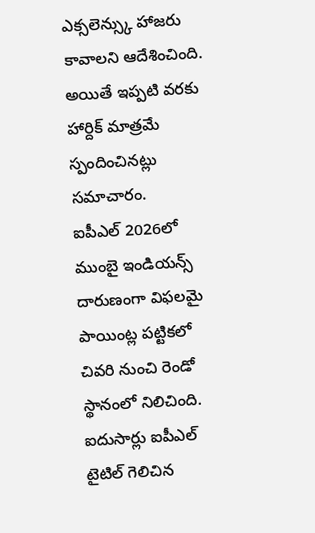ఎక్సలెన్స్కు హాజరు కావాలని ఆదేశించింది. అయితే ఇప్పటి వరకు హార్దిక్ మాత్రమే స్పందించినట్లు సమాచారం.
ఐపీఎల్ 2026లో ముంబై ఇండియన్స్ దారుణంగా విఫలమై పాయింట్ల పట్టికలో చివరి నుంచి రెండో స్థానంలో నిలిచింది. ఐదుసార్లు ఐపీఎల్ టైటిల్ గెలిచిన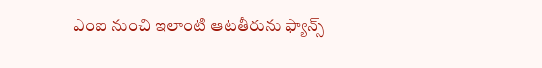ఎంఐ నుంచి ఇలాంటి ఆటతీరును ఫ్యాన్స్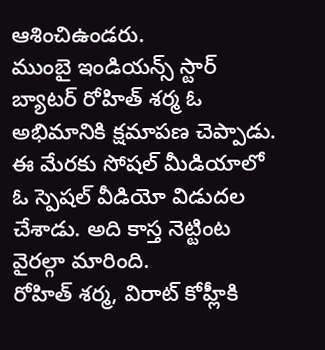ఆశించిఉండరు.
ముంబై ఇండియన్స్ స్టార్ బ్యాటర్ రోహిత్ శర్మ ఓ అభిమానికి క్షమాపణ చెప్పాడు. ఈ మేరకు సోషల్ మీడియాలో ఓ స్పెషల్ వీడియో విడుదల చేశాడు. అది కాస్త నెట్టింట వైరల్గా మారింది.
రోహిత్ శర్మ, విరాట్ కోహ్లీకి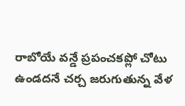రాబోయే వన్డే ప్రపంచకప్లో చోటు ఉండదనే చర్చ జరుగుతున్న వేళ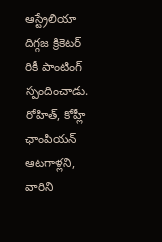ఆస్ట్రేలియా దిగ్గజ క్రికెటర్ రికీ పాంటింగ్ స్పందించాడు. రోహిత్, కోహ్లీ ఛాంపియన్ ఆటగాళ్లని, వారిని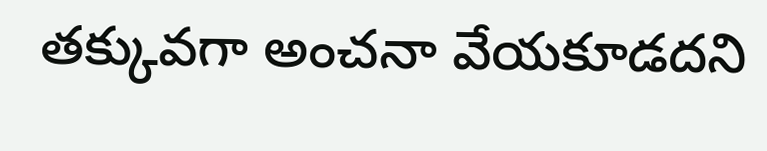తక్కువగా అంచనా వేయకూడదని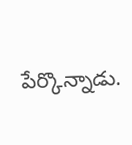పేర్కొన్నాడు.